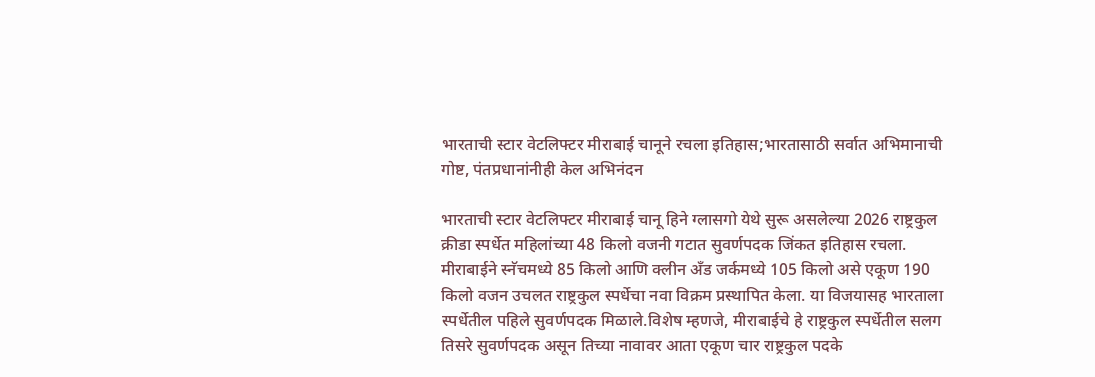भारताची स्टार वेटलिफ्टर मीराबाई चानूने रचला इतिहास;भारतासाठी सर्वात अभिमानाची गोष्ट, पंतप्रधानांनीही केल अभिनंदन

भारताची स्टार वेटलिफ्टर मीराबाई चानू हिने ग्लासगो येथे सुरू असलेल्या 2026 राष्ट्रकुल क्रीडा स्पर्धेत महिलांच्या 48 किलो वजनी गटात सुवर्णपदक जिंकत इतिहास रचला. मीराबाईने स्नॅचमध्ये 85 किलो आणि क्लीन अँड जर्कमध्ये 105 किलो असे एकूण 190 किलो वजन उचलत राष्ट्रकुल स्पर्धेचा नवा विक्रम प्रस्थापित केला. या विजयासह भारताला स्पर्धेतील पहिले सुवर्णपदक मिळाले.विशेष म्हणजे, मीराबाईचे हे राष्ट्रकुल स्पर्धेतील सलग तिसरे सुवर्णपदक असून तिच्या नावावर आता एकूण चार राष्ट्रकुल पदके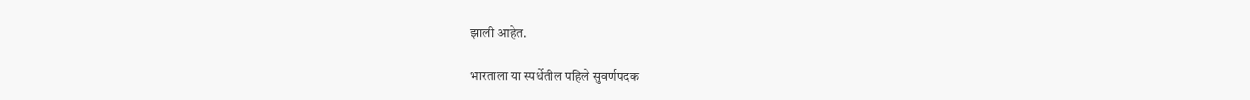झाली आहेत.

भारताला या स्पर्धेतील पहिले सुवर्णपदक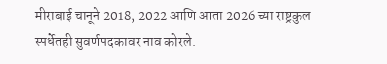मीराबाई चानूने 2018, 2022 आणि आता 2026 च्या राष्ट्रकुल स्पर्धेतही सुवर्णपदकावर नाव कोरले.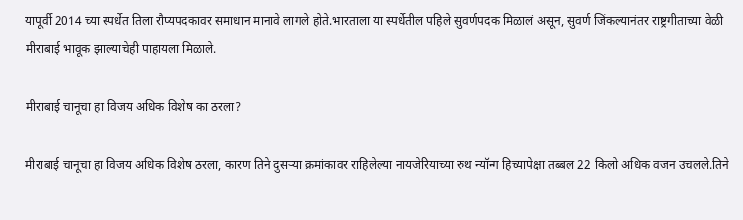यापूर्वी 2014 च्या स्पर्धेत तिला रौप्यपदकावर समाधान मानावे लागले होते.भारताला या स्पर्धेतील पहिले सुवर्णपदक मिळालं असून, सुवर्ण जिंकल्यानंतर राष्ट्रगीताच्या वेळी मीराबाई भावूक झाल्याचेही पाहायला मिळाले.

मीराबाई चानूचा हा विजय अधिक विशेष का ठरला?

मीराबाई चानूचा हा विजय अधिक विशेष ठरला, कारण तिने दुसऱ्या क्रमांकावर राहिलेल्या नायजेरियाच्या रुथ न्यॉन्ग हिच्यापेक्षा तब्बल 22 किलो अधिक वजन उचलले.तिने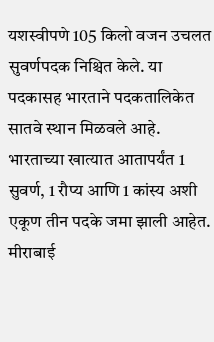यशस्वीपणे 105 किलो वजन उचलत सुवर्णपदक निश्चित केले. या पदकासह भारताने पदकतालिकेत सातवे स्थान मिळवले आहे. भारताच्या खात्यात आतापर्यंत 1 सुवर्ण, 1 रौप्य आणि 1 कांस्य अशी एकूण तीन पदके जमा झाली आहेत. मीराबाई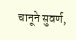चानूने सुवर्ण,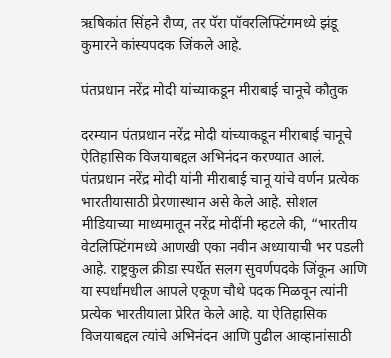ऋषिकांत सिंहने रौप्य, तर पॅरा पॉवरलिफ्टिंगमध्ये झंडू कुमारने कांस्यपदक जिंकले आहे.

पंतप्रधान नरेंद्र मोदी यांच्याकडून मीराबाई चानूचे कौतुक

दरम्यान पंतप्रधान नरेंद्र मोदी यांच्याकडून मीराबाई चानूचे ऐतिहासिक विजयाबद्दल अभिनंदन करण्यात आलं. पंतप्रधान नरेंद्र मोदी यांनी मीराबाई चानू यांचे वर्णन प्रत्येक भारतीयासाठी प्रेरणास्थान असे केले आहे. सोशल मीडियाच्या माध्यमातून नरेंद्र मोदींनी म्हटले की, “भारतीय वेटलिफ्टिंगमध्ये आणखी एका नवीन अध्यायाची भर पडली आहे. राष्ट्रकुल क्रीडा स्पर्धेत सलग सुवर्णपदके जिंकून आणि या स्पर्धांमधील आपले एकूण चौथे पदक मिळवून त्यांनी प्रत्येक भारतीयाला प्रेरित केले आहे. या ऐतिहासिक विजयाबद्दल त्यांचे अभिनंदन आणि पुढील आव्हानांसाठी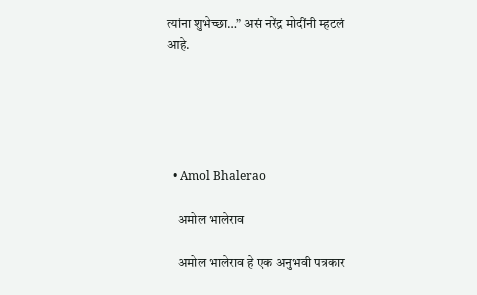त्यांना शुभेच्छा…” असं नरेंद्र मोदींनी म्हटलं आहे.





  • Amol Bhalerao

    अमोल भालेराव

    अमोल भालेराव हे एक अनुभवी पत्रकार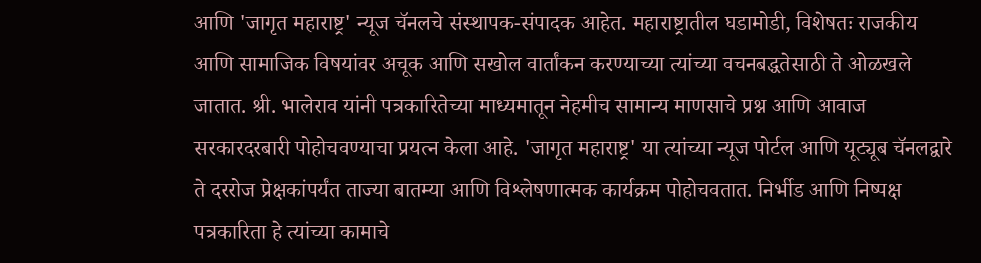आणि 'जागृत महाराष्ट्र' न्यूज चॅनलचे संस्थापक-संपादक आहेत. महाराष्ट्रातील घडामोडी, विशेषतः राजकीय आणि सामाजिक विषयांवर अचूक आणि सखोल वार्तांकन करण्याच्या त्यांच्या वचनबद्धतेसाठी ते ओळखले जातात. श्री. भालेराव यांनी पत्रकारितेच्या माध्यमातून नेहमीच सामान्य माणसाचे प्रश्न आणि आवाज सरकारदरबारी पोहोचवण्याचा प्रयत्न केला आहे. 'जागृत महाराष्ट्र' या त्यांच्या न्यूज पोर्टल आणि यूट्यूब चॅनलद्वारे ते दररोज प्रेक्षकांपर्यंत ताज्या बातम्या आणि विश्लेषणात्मक कार्यक्रम पोहोचवतात. निर्भीड आणि निष्पक्ष पत्रकारिता हे त्यांच्या कामाचे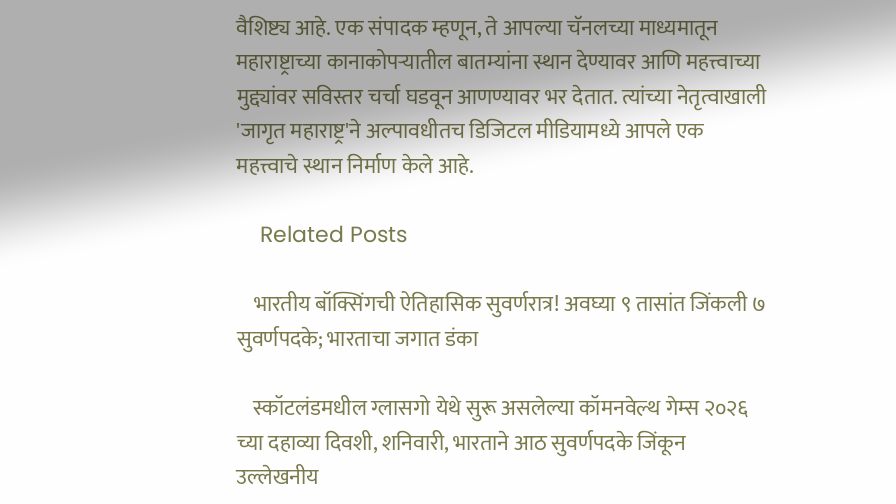वैशिष्ट्य आहे. एक संपादक म्हणून, ते आपल्या चॅनलच्या माध्यमातून महाराष्ट्राच्या कानाकोपऱ्यातील बातम्यांना स्थान देण्यावर आणि महत्त्वाच्या मुद्द्यांवर सविस्तर चर्चा घडवून आणण्यावर भर देतात. त्यांच्या नेतृत्वाखाली 'जागृत महाराष्ट्र'ने अल्पावधीतच डिजिटल मीडियामध्ये आपले एक महत्त्वाचे स्थान निर्माण केले आहे.

    Related Posts

    भारतीय बॉक्सिंगची ऐतिहासिक सुवर्णरात्र! अवघ्या ९ तासांत जिंकली ७ सुवर्णपदके; भारताचा जगात डंका

    स्कॉटलंडमधील ग्लासगो येथे सुरू असलेल्या कॉमनवेल्थ गेम्स २०२६ च्या दहाव्या दिवशी, शनिवारी, भारताने आठ सुवर्णपदके जिंकून उल्लेखनीय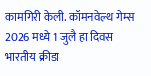कामगिरी केली. कॉमनवेल्थ गेम्स 2026 मध्ये 1 जुलै हा दिवस भारतीय क्रीडा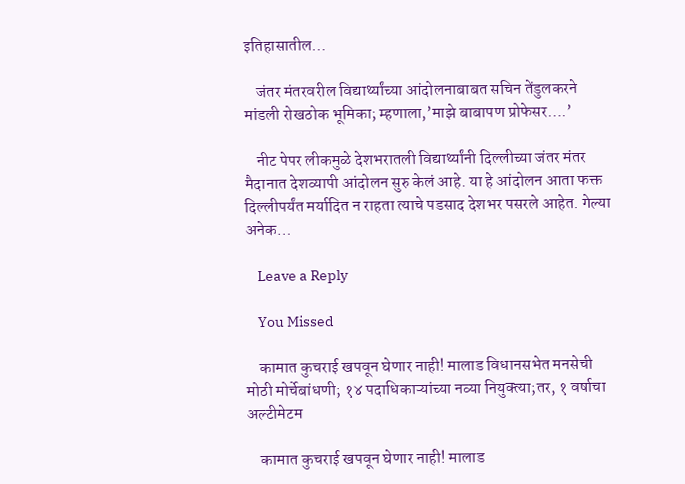इतिहासातील…

    जंतर मंतरवरील विद्यार्थ्यांच्या आंदोलनाबाबत सचिन तेंडुलकरने मांडली रोखठोक भूमिका; म्हणाला,’माझे बाबापण प्रोफेसर….’

    नीट पेपर लीकमुळे देशभरातली विद्यार्थ्यांनी दिल्लीच्या जंतर मंतर मैदानात देशव्यापी आंदोलन सुरु केलं आहे. या हे आंदोलन आता फक्त दिल्लीपर्यंत मर्यादित न राहता त्याचे पडसाद देशभर पसरले आहेत. गेल्या अनेक…

    Leave a Reply

    You Missed

    कामात कुचराई खपवून घेणार नाही! मालाड विधानसभेत मनसेची मोठी मोर्चेबांधणी; १४ पदाधिकाऱ्यांच्या नव्या नियुक्त्या;तर, १ वर्षाचा अल्टीमेटम

    कामात कुचराई खपवून घेणार नाही! मालाड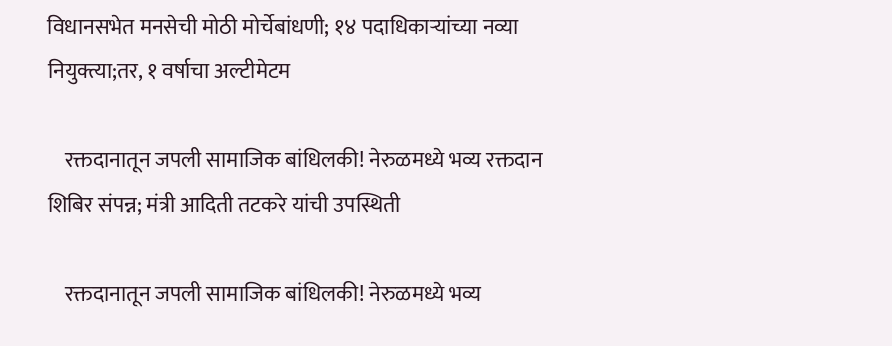विधानसभेत मनसेची मोठी मोर्चेबांधणी; १४ पदाधिकाऱ्यांच्या नव्या नियुक्त्या;तर, १ वर्षाचा अल्टीमेटम

    रक्तदानातून जपली सामाजिक बांधिलकी! नेरुळमध्ये भव्य रक्तदान शिबिर संपन्न; मंत्री आदिती तटकरे यांची उपस्थिती

    रक्तदानातून जपली सामाजिक बांधिलकी! नेरुळमध्ये भव्य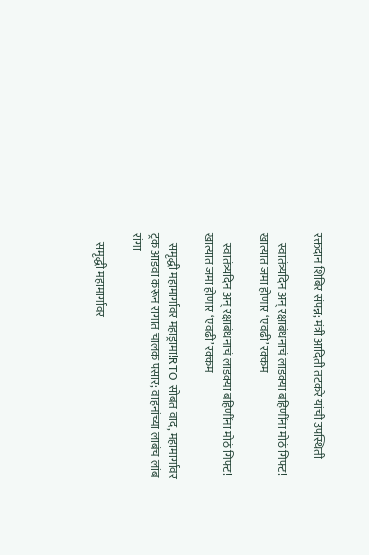रक्तदान शिबिर संपन्न; मंत्री आदिती तटकरे यांची उपस्थिती

    स्वातंत्र्यदिन अन् रक्षाबंधनाचं लाडक्या बहि‍णींना मोठं गिफ्ट! खात्यात जमा होणार ‘एवढी’ रक्कम

    स्वातंत्र्यदिन अन् रक्षाबंधनाचं लाडक्या बहि‍णींना मोठं गिफ्ट! खात्यात जमा होणार ‘एवढी’ रक्कम

    समृद्धी महामार्गावर महाड्रामा!RTO सोबत वाद, महामार्गावर ट्रक आडवा करून रागात चालक पसार; वाहनांच्या लाबंच लांब रांगा

    समृद्धी महामार्गावर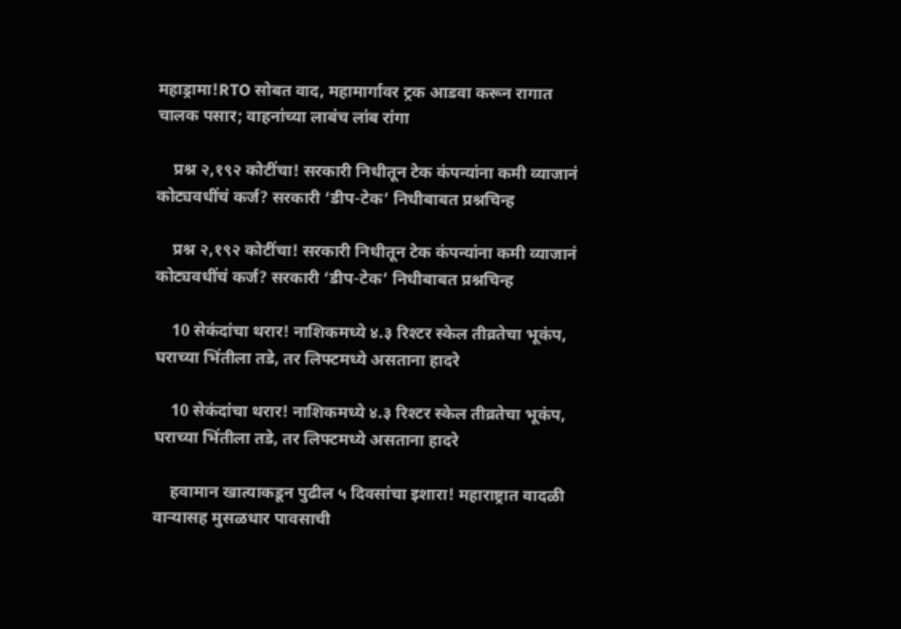महाड्रामा!RTO सोबत वाद, महामार्गावर ट्रक आडवा करून रागात चालक पसार; वाहनांच्या लाबंच लांब रांगा

    प्रश्न २,१९२ कोटींचा! सरकारी निधीतून टेक कंपन्यांना कमी व्याजानं कोट्यवधींचं कर्ज? सरकारी ‘डीप-टेक’ निधीबाबत प्रश्नचिन्ह

    प्रश्न २,१९२ कोटींचा! सरकारी निधीतून टेक कंपन्यांना कमी व्याजानं कोट्यवधींचं कर्ज? सरकारी ‘डीप-टेक’ निधीबाबत प्रश्नचिन्ह

    10 सेकंदांचा थरार! नाशिकमध्ये ४.३ रिश्टर स्केल तीव्रतेचा भूकंप, घराच्या भिंतीला तडे, तर लिफ्टमध्ये असताना हादरे

    10 सेकंदांचा थरार! नाशिकमध्ये ४.३ रिश्टर स्केल तीव्रतेचा भूकंप, घराच्या भिंतीला तडे, तर लिफ्टमध्ये असताना हादरे

    हवामान खात्याकडून पुढील ५ दिवसांचा इशारा! महाराष्ट्रात वादळी वाऱ्यासह मुसळधार पावसाची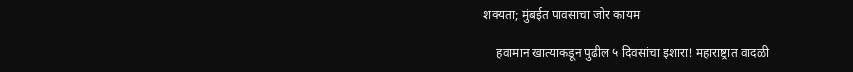शक्यता; मुंबईत पावसाचा जोर कायम

    हवामान खात्याकडून पुढील ५ दिवसांचा इशारा! महाराष्ट्रात वादळी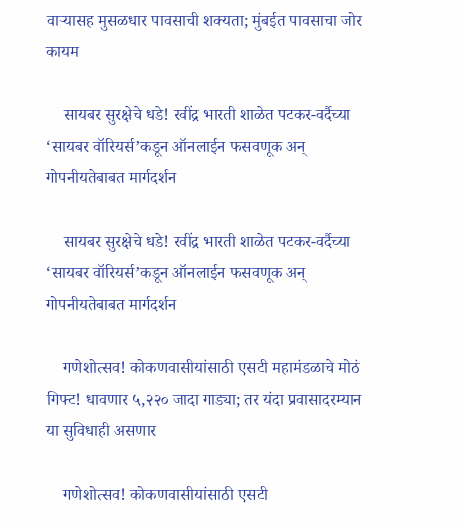वाऱ्यासह मुसळधार पावसाची शक्यता; मुंबईत पावसाचा जोर कायम

    सायबर सुरक्षेचे धडे! रवींद्र भारती शाळेत पटकर-वर्दैच्या ‘सायबर वॉरियर्स’कडून ऑनलाईन फसवणूक अन् गोपनीयतेबाबत मार्गदर्शन

    सायबर सुरक्षेचे धडे! रवींद्र भारती शाळेत पटकर-वर्दैच्या ‘सायबर वॉरियर्स’कडून ऑनलाईन फसवणूक अन् गोपनीयतेबाबत मार्गदर्शन

    गणेशोत्सव! कोकणवासीयांसाठी एसटी महामंडळाचे मोठं गिफ्ट! धावणार ५,२२० जादा गाड्या; तर यंदा प्रवासादरम्यान या सुविधाही असणार

    गणेशोत्सव! कोकणवासीयांसाठी एसटी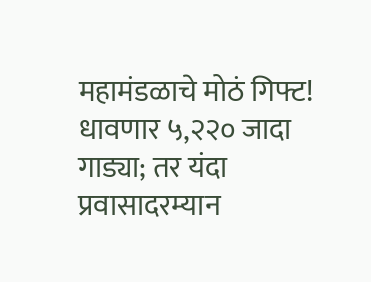महामंडळाचे मोठं गिफ्ट! धावणार ५,२२० जादा गाड्या; तर यंदा प्रवासादरम्यान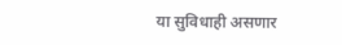या सुविधाही असणार